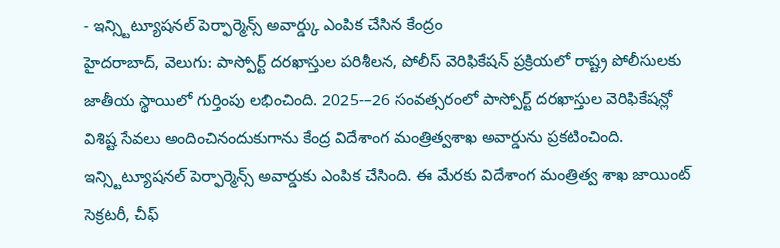- ఇన్స్టిట్యూషనల్ పెర్ఫార్మెన్స్ అవార్డ్కు ఎంపిక చేసిన కేంద్రం
హైదరాబాద్, వెలుగు: పాస్పోర్ట్ దరఖాస్తుల పరిశీలన, పోలీస్ వెరిఫికేషన్ ప్రక్రియలో రాష్ట్ర పోలీసులకు జాతీయ స్థాయిలో గుర్తింపు లభించింది. 2025-–26 సంవత్సరంలో పాస్పోర్ట్ దరఖాస్తుల వెరిఫికేషన్లో విశిష్ట సేవలు అందించినందుకుగాను కేంద్ర విదేశాంగ మంత్రిత్వశాఖ అవార్డును ప్రకటించింది. ఇన్స్టిట్యూషనల్ పెర్ఫార్మెన్స్ అవార్డుకు ఎంపిక చేసింది. ఈ మేరకు విదేశాంగ మంత్రిత్వ శాఖ జాయింట్ సెక్రటరీ, చీఫ్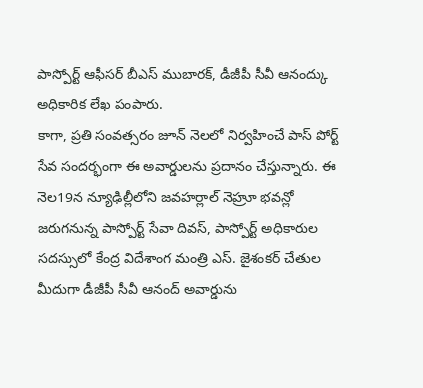పాస్పోర్ట్ ఆఫీసర్ బీఎస్ ముబారక్, డీజీపీ సీవీ ఆనంద్కు అధికారిక లేఖ పంపారు.
కాగా, ప్రతి సంవత్సరం జూన్ నెలలో నిర్వహించే పాస్ పోర్ట్ సేవ సందర్భంగా ఈ అవార్డులను ప్రదానం చేస్తున్నారు. ఈ నెల19న న్యూఢిల్లీలోని జవహర్లాల్ నెహ్రూ భవన్లో జరుగనున్న పాస్పోర్ట్ సేవా దివస్, పాస్పోర్ట్ అధికారుల సదస్సులో కేంద్ర విదేశాంగ మంత్రి ఎస్. జైశంకర్ చేతుల మీదుగా డీజీపీ సీవీ ఆనంద్ అవార్డును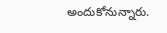అందుకోనున్నారు.